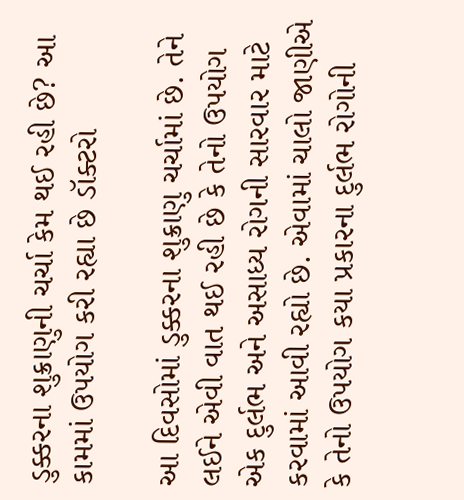ડુક્કરના શુક્રાણુની ચર્ચા કેમ થઈ રહી છે? આ કામમાં ઉપયોગ કરી રહ્યા છે ડૉક્ટરો

આ દિવસોમાં ડુક્કરના શુક્રાણુ ચર્ચામાં છે. તેને લઈને એવી વાત થઈ રહી છે કે તેનો ઉપયોગ એક દુર્લભ અને અસાધ્ય રોગની સારવાર માટે કરવામાં આવી રહ્યો છે. એવામાં ચાલો જાણીએ કે તેનો ઉપયોગ કયા પ્રકારના દુર્લભ રોગોની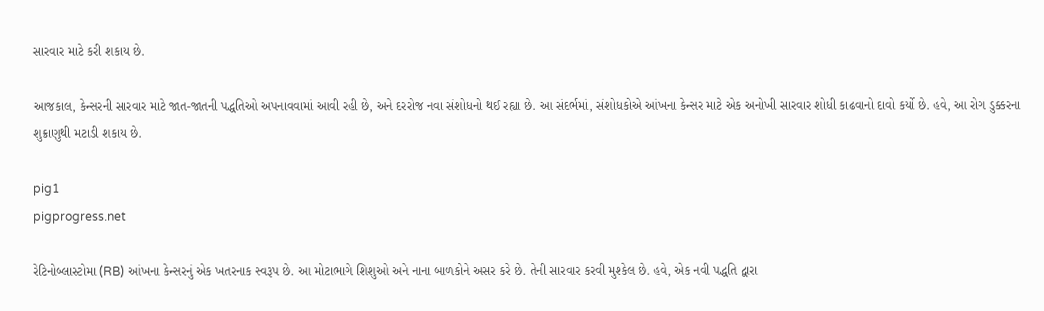સારવાર માટે કરી શકાય છે.

આજકાલ, કેન્સરની સારવાર માટે જાત-જાતની પદ્ધતિઓ અપનાવવામાં આવી રહી છે, અને દરરોજ નવા સંશોધનો થઈ રહ્યા છે. આ સંદર્ભમાં, સંશોધકોએ આંખના કેન્સર માટે એક અનોખી સારવાર શોધી કાઢવાનો દાવો કર્યો છે. હવે, આ રોગ ડુક્કરના શુક્રાણુથી મટાડી શકાય છે.

pig1
pigprogress.net

રેટિનોબ્લાસ્ટોમા (RB) આંખના કેન્સરનું એક ખતરનાક સ્વરૂપ છે. આ મોટાભાગે શિશુઓ અને નાના બાળકોને અસર કરે છે. તેની સારવાર કરવી મુશ્કેલ છે. હવે, એક નવી પદ્ધતિ દ્વારા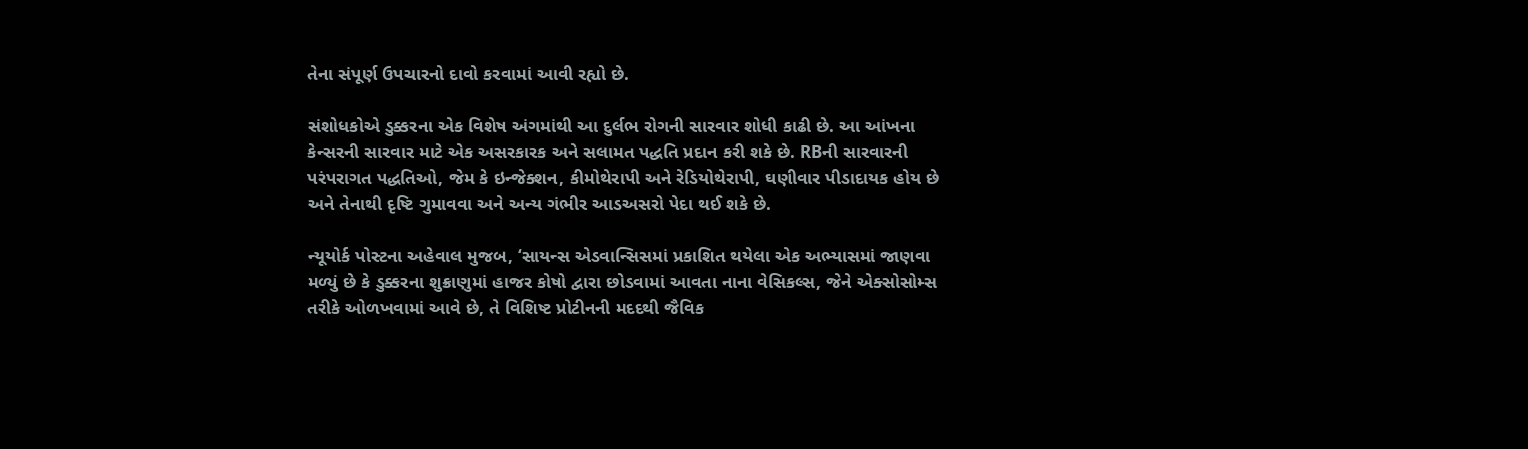તેના સંપૂર્ણ ઉપચારનો દાવો કરવામાં આવી રહ્યો છે.

સંશોધકોએ ડુક્કરના એક વિશેષ અંગમાંથી આ દુર્લભ રોગની સારવાર શોધી કાઢી છે. આ આંખના કેન્સરની સારવાર માટે એક અસરકારક અને સલામત પદ્ધતિ પ્રદાન કરી શકે છે. RBની સારવારની પરંપરાગત પદ્ધતિઓ, જેમ કે ઇન્જેક્શન, કીમોથેરાપી અને રેડિયોથેરાપી, ઘણીવાર પીડાદાયક હોય છે અને તેનાથી દૃષ્ટિ ગુમાવવા અને અન્ય ગંભીર આડઅસરો પેદા થઈ શકે છે.

ન્યૂયોર્ક પોસ્ટના અહેવાલ મુજબ, ‘સાયન્સ એડવાન્સિસમાં પ્રકાશિત થયેલા એક અભ્યાસમાં જાણવા મળ્યું છે કે ડુક્કરના શુક્રાણુમાં હાજર કોષો દ્વારા છોડવામાં આવતા નાના વેસિકલ્સ, જેને એક્સોસોમ્સ તરીકે ઓળખવામાં આવે છે, તે વિશિષ્ટ પ્રોટીનની મદદથી જૈવિક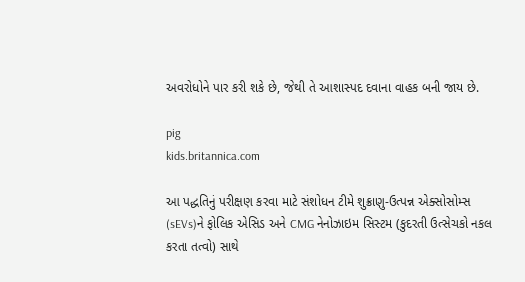અવરોધોને પાર કરી શકે છે, જેથી તે આશાસ્પદ દવાના વાહક બની જાય છે.

pig
kids.britannica.com

આ પદ્ધતિનું પરીક્ષણ કરવા માટે સંશોધન ટીમે શુક્રાણુ-ઉત્પન્ન એક્સોસોમ્સ (sEVs)ને ફોલિક એસિડ અને CMG નેનોઝાઇમ સિસ્ટમ (કુદરતી ઉત્સેચકો નકલ કરતા તત્વો) સાથે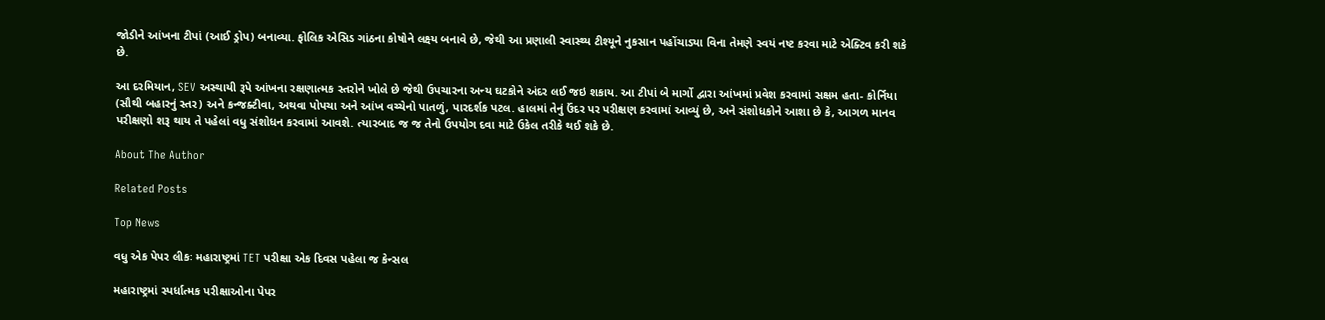જોડીને આંખના ટીપાં (આઈ ડ્રોપ) બનાવ્યા. ફોલિક એસિડ ગાંઠના કોષોને લક્ષ્ય બનાવે છે, જેથી આ પ્રણાલી સ્વાસ્થ્ય ટીશ્યૂને નુકસાન પહોંચાડ્યા વિના તેમણે સ્વયં નષ્ટ કરવા માટે એક્ટિવ કરી શકે છે.

આ દરમિયાન, SEV અસ્થાયી રૂપે આંખના રક્ષણાત્મક સ્તરોને ખોલે છે જેથી ઉપચારના અન્ય ઘટકોને અંદર લઈ જઇ શકાય. આ ટીપાં બે માર્ગો દ્વારા આંખમાં પ્રવેશ કરવામાં સક્ષમ હતા- કોર્નિયા (સૌથી બહારનું સ્તર) અને કન્જક્ટીવા, અથવા પોપચા અને આંખ વચ્ચેનો પાતળું, પારદર્શક પટલ. હાલમાં તેનું ઉંદર પર પરીક્ષણ કરવામાં આવ્યું છે, અને સંશોધકોને આશા છે કે, આગળ માનવ પરીક્ષણો શરૂ થાય તે પહેલાં વધુ સંશોધન કરવામાં આવશે. ત્યારબાદ જ જ તેનો ઉપયોગ દવા માટે ઉકેલ તરીકે થઈ શકે છે.

About The Author

Related Posts

Top News

વધુ એક પેપર લીકઃ મહારાષ્ટ્રમાં TET પરીક્ષા એક દિવસ પહેલા જ કેન્સલ

મહારાષ્ટ્રમાં સ્પર્ધાત્મક પરીક્ષાઓના પેપર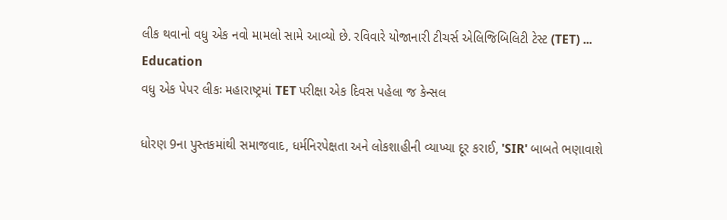લીક થવાનો વધુ એક નવો મામલો સામે આવ્યો છે. રવિવારે યોજાનારી ટીચર્સ એલિજિબિલિટી ટેસ્ટ (TET) ...
Education
વધુ એક પેપર લીકઃ મહારાષ્ટ્રમાં TET પરીક્ષા એક દિવસ પહેલા જ કેન્સલ

ધોરણ 9ના પુસ્તકમાંથી સમાજવાદ, ધર્મનિરપેક્ષતા અને લોકશાહીની વ્યાખ્યા દૂર કરાઈ, 'SIR' બાબતે ભણાવાશે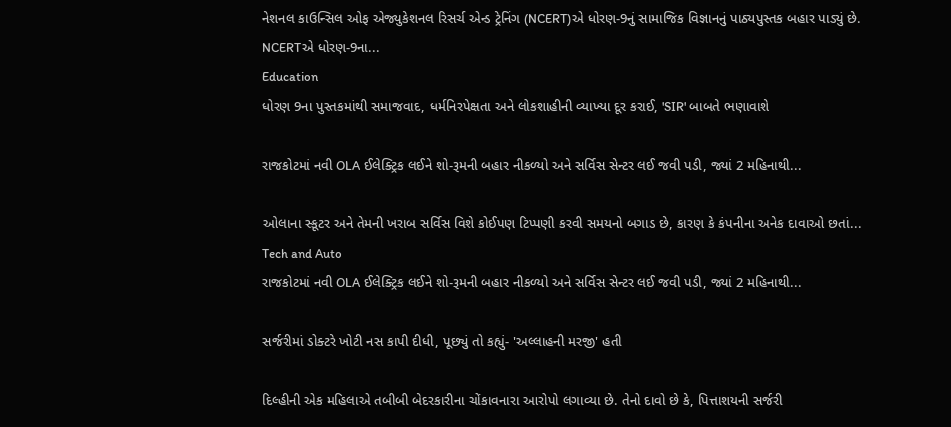નેશનલ કાઉન્સિલ ઓફ એજ્યુકેશનલ રિસર્ચ એન્ડ ટ્રેનિંગ (NCERT)એ ધોરણ-9નું સામાજિક વિજ્ઞાનનું પાઠ્યપુસ્તક બહાર પાડ્યું છે. NCERTએ ધોરણ-9ના...
Education
ધોરણ 9ના પુસ્તકમાંથી સમાજવાદ, ધર્મનિરપેક્ષતા અને લોકશાહીની વ્યાખ્યા દૂર કરાઈ, 'SIR' બાબતે ભણાવાશે

રાજકોટમાં નવી OLA ઈલેક્ટ્રિક લઈને શો-રૂમની બહાર નીકળ્યો અને સર્વિસ સેન્ટર લઈ જવી પડી, જ્યાં 2 મહિનાથી...

ઓલાના સ્કૂટર અને તેમની ખરાબ સર્વિસ વિશે કોઈપણ ટિપ્પણી કરવી સમયનો બગાડ છે, કારણ કે કંપનીના અનેક દાવાઓ છતાં...
Tech and Auto
રાજકોટમાં નવી OLA ઈલેક્ટ્રિક લઈને શો-રૂમની બહાર નીકળ્યો અને સર્વિસ સેન્ટર લઈ જવી પડી, જ્યાં 2 મહિનાથી...

સર્જરીમાં ડોક્ટરે ખોટી નસ કાપી દીધી, પૂછ્યું તો કહ્યું- 'અલ્લાહની મરજી' હતી

દિલ્હીની એક મહિલાએ તબીબી બેદરકારીના ચોંકાવનારા આરોપો લગાવ્યા છે. તેનો દાવો છે કે, પિત્તાશયની સર્જરી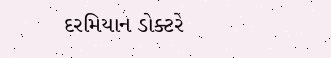દરમિયાન ડોક્ટરે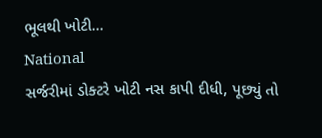ભૂલથી ખોટી...
National
સર્જરીમાં ડોક્ટરે ખોટી નસ કાપી દીધી, પૂછ્યું તો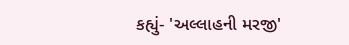કહ્યું- 'અલ્લાહની મરજી'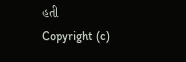હતી
Copyright (c)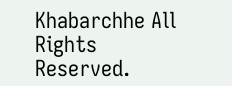Khabarchhe All Rights Reserved.